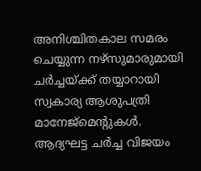അനിശ്ചിതകാല സമരം ചെയ്യുന്ന നഴ്സുമാരുമായി ചര്‍ച്ചയ്ക്ക് തയ്യാറായി സ്വകാര്യ ആശുപത്രി മാനേജ്മെന്‍റുകള്‍. ആദ്യഘട്ട ചര്‍ച്ച വിജയം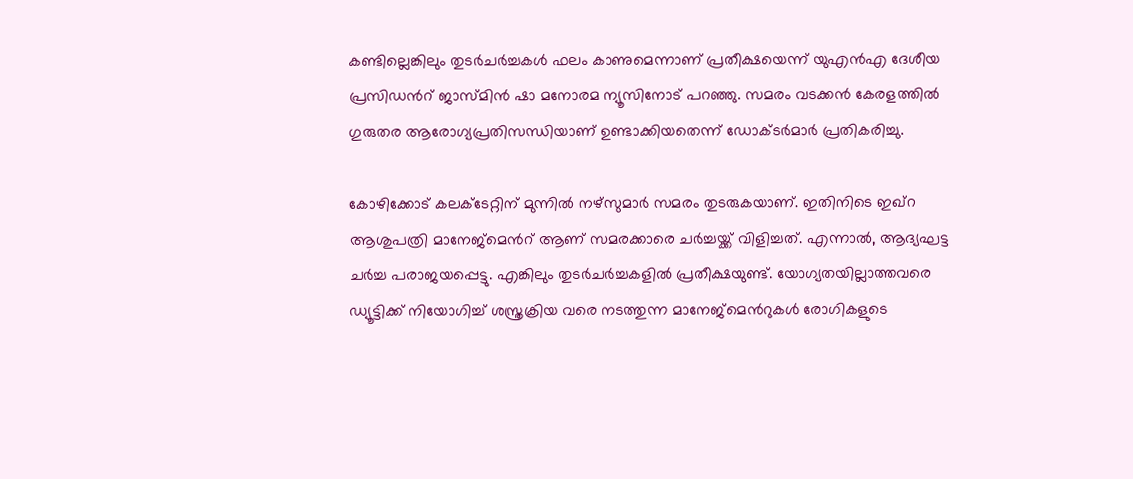കണ്ടില്ലെങ്കിലും തുടര്‍ചര്‍ച്ചകള്‍ ഫലം കാണുമെന്നാണ് പ്രതീക്ഷയെന്ന് യുഎന്‍എ ദേശീയ പ്രസിഡന്‍റ് ജാസ്മിന്‍ ഷാ മനോരമ ന്യൂസിനോട് പറഞ്ഞു. സമരം വടക്കന്‍ കേരളത്തില്‍ ഗുരുതര ആരോഗ്യപ്രതിസന്ധിയാണ് ഉണ്ടാക്കിയതെന്ന് ഡോക്ടര്‍മാര്‍ പ്രതികരിച്ചു.

കോഴിക്കോട് കലക്ടേറ്റിന് മുന്നില്‍ നഴ്സുമാര്‍ സമരം തുടരുകയാണ്. ഇതിനിടെ ഇഖ്റ ആശുപത്രി മാനേജ്മെന്‍റ് ആണ് സമരക്കാരെ ചര്‍ച്ചയ്ക്ക് വിളിച്ചത്. എന്നാല്‍, ആദ്യഘട്ട ചര്‍ച്ച പരാജയപ്പെട്ടു. എങ്കിലും തുടര്‍ചര്‍ച്ചകളില്‍ പ്രതീക്ഷയുണ്ട്. യോഗ്യതയില്ലാത്തവരെ ഡ്യൂട്ടിക്ക് നിയോഗിച്ച് ശസ്ത്രക്രിയ വരെ നടത്തുന്ന മാനേജ്മെന്‍റുകള്‍ രോഗികളുടെ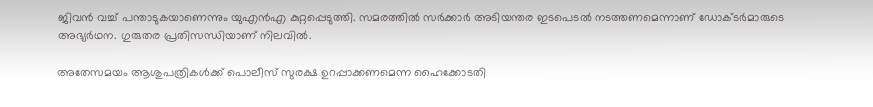ജിവന്‍ വച്ച് പന്താടുകയാണെന്നും യുഎന്‍എ കുറ്റപ്പെടുത്തി. സമരത്തില്‍ സര്‍ക്കാര്‍ അടിയന്തര ഇടപെടല്‍ നടത്തണമെന്നാണ് ഡോക്ടര്‍മാരുടെ അഭ്യര്‍ഥന. ഗുരുതര പ്രതിസന്ധിയാണ് നിലവില്‍.

അതേസമയം ആശുപത്രികള്‍ക്ക് പൊലീസ് സുരക്ഷ ഉറപ്പാക്കണമെന്ന ഹൈക്കോടതി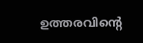ഉത്തരവിന്‍റെ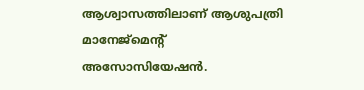ആശ്വാസത്തിലാണ് ആശുപത്രി മാനേജ്മെ‍ന്‍റ് അസോസിയേഷന്‍.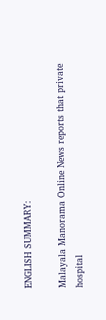ENGLISH SUMMARY:

Malayala Manorama Online News reports that private hospital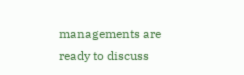managements are ready to discuss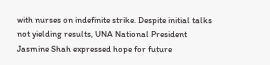with nurses on indefinite strike. Despite initial talks not yielding results, UNA National President Jasmine Shah expressed hope for future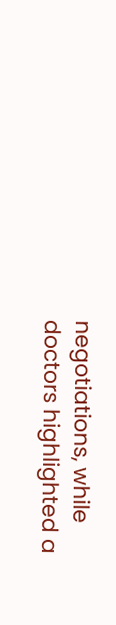negotiations, while doctors highlighted a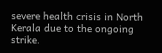severe health crisis in North Kerala due to the ongoing strike.